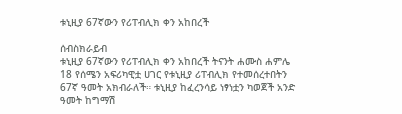ቱኒዚያ 67ኛውን የሪፐብሊክ ቀን አከበረች

ሰብስክራይብ
ቱኒዚያ 67ኛውን የሪፐብሊክ ቀን አከበረች ትናንት ሐሙስ ሐምሌ 18 የሰሜን አፍሪካዊቷ ሀገር የቱኒዚያ ሪፐብሊክ የተመሰረተበትን 67ኛ ዓመት አክብራለች። ቱኒዚያ ከፈረንሳይ ነፃነቷን ካወጀች አንድ ዓመት ከግማሽ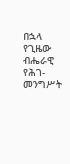በኋላ የጊዜው ብሔራዊ የሕገ-መንግሥት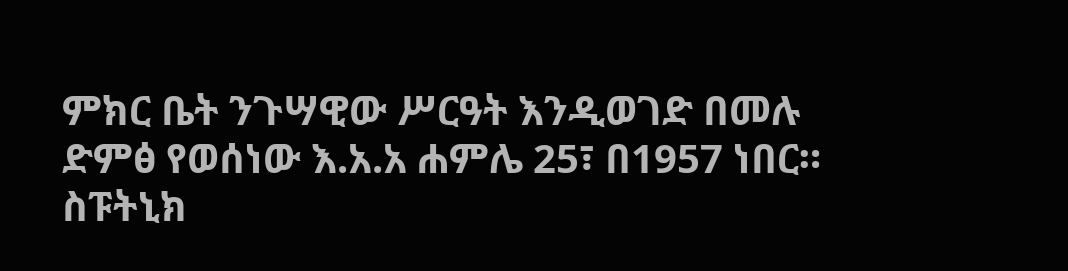ምክር ቤት ንጉሣዊው ሥርዓት እንዲወገድ በመሉ ድምፅ የወሰነው እ.አ.አ ሐምሌ 25፣ በ1957 ነበር። ስፑትኒክ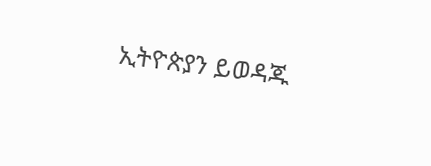ኢትዮጵያን ይወዳጁ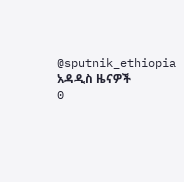@sputnik_ethiopia
አዳዲስ ዜናዎች
0